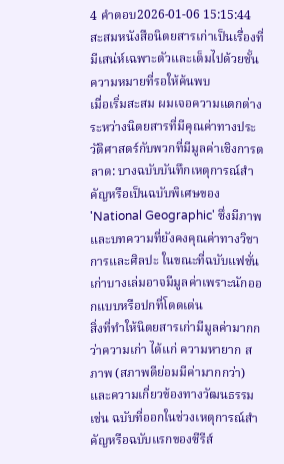4 คำตอบ2026-01-06 15:15:44
สะสมหนังสือนิตยสารเก่าเป็นเรื่องที่มีเสน่ห์เฉพาะตัวและเต็มไปด้วยชั้นความหมายที่รอให้ค้นพบ
เมื่อเริ่มสะสม ผมเจอความแตกต่างระหว่างนิตยสารที่มีคุณค่าทางประวัติศาสตร์กับพวกที่มีมูลค่าเชิงการตลาด: บางฉบับบันทึกเหตุการณ์สำคัญหรือเป็นฉบับพิเศษของ 'National Geographic' ซึ่งมีภาพและบทความที่ยังคงคุณค่าทางวิชาการและศิลปะ ในขณะที่ฉบับแฟชั่นเก่าบางเล่มอาจมีมูลค่าเพราะนักออกแบบหรือปกที่โดดเด่น
สิ่งที่ทำให้นิตยสารเก่ามีมูลค่ามากกว่าความเก่า ได้แก่ ความหายาก สภาพ (สภาพดีย่อมมีค่ามากกว่า) และความเกี่ยวข้องทางวัฒนธรรม เช่น ฉบับที่ออกในช่วงเหตุการณ์สำคัญหรือฉบับแรกของซีรีส์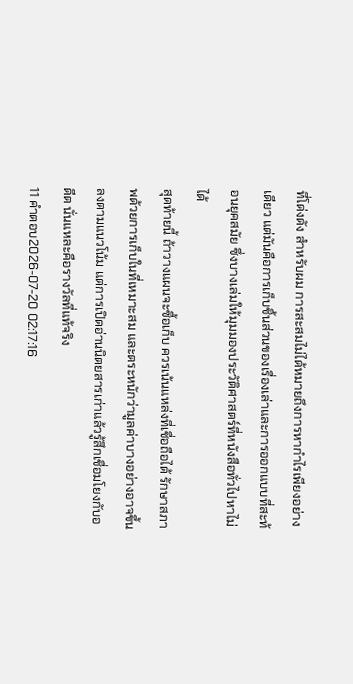ที่โด่งดัง สำหรับผม การสะสมไม่ได้หมายถึงการหากำไรเพียงอย่างเดียว แต่มันคือการเก็บชิ้นส่วนของเรื่องเล่าและการออกแบบที่สะท้อนยุคสมัย ซึ่งบางเล่มให้มุมมองประวัติศาสตร์ที่หนังสือทั่วไปหาไม่ได้
สุดท้ายนี้ ถ้าวางแผนจะซื้อเก็บ ควรเน้นแหล่งที่เชื่อถือได้ รักษาสภาพด้วยการเก็บในที่เหมาะสม และตระหนักว่ามูลค่าบางอย่างอาจขึ้นลงตามแนวโน้ม แต่การเปิดอ่านนิตยสารเก่าแล้วรู้สึกเชื่อมโยงกับอดีต นั่นแหละคือรางวัลที่แท้จริง
11 คำตอบ2026-07-20 02:17:16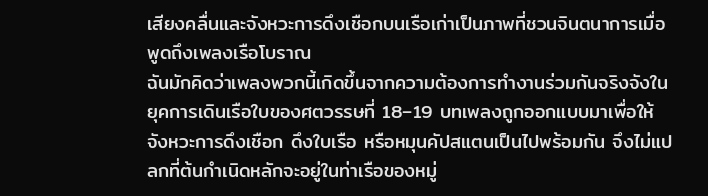เสียงคลื่นและจังหวะการดึงเชือกบนเรือเก่าเป็นภาพที่ชวนจินตนาการเมื่อพูดถึงเพลงเรือโบราณ
ฉันมักคิดว่าเพลงพวกนี้เกิดขึ้นจากความต้องการทำงานร่วมกันจริงจังในยุคการเดินเรือใบของศตวรรษที่ 18–19 บทเพลงถูกออกแบบมาเพื่อให้จังหวะการดึงเชือก ดึงใบเรือ หรือหมุนคัปสแตนเป็นไปพร้อมกัน จึงไม่แปลกที่ต้นกำเนิดหลักจะอยู่ในท่าเรือของหมู่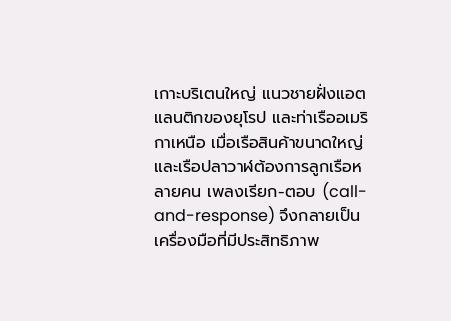เกาะบริเตนใหญ่ แนวชายฝั่งแอตแลนติกของยุโรป และท่าเรืออเมริกาเหนือ เมื่อเรือสินค้าขนาดใหญ่และเรือปลาวาฬต้องการลูกเรือหลายคน เพลงเรียก-ตอบ (call-and-response) จึงกลายเป็นเครื่องมือที่มีประสิทธิภาพ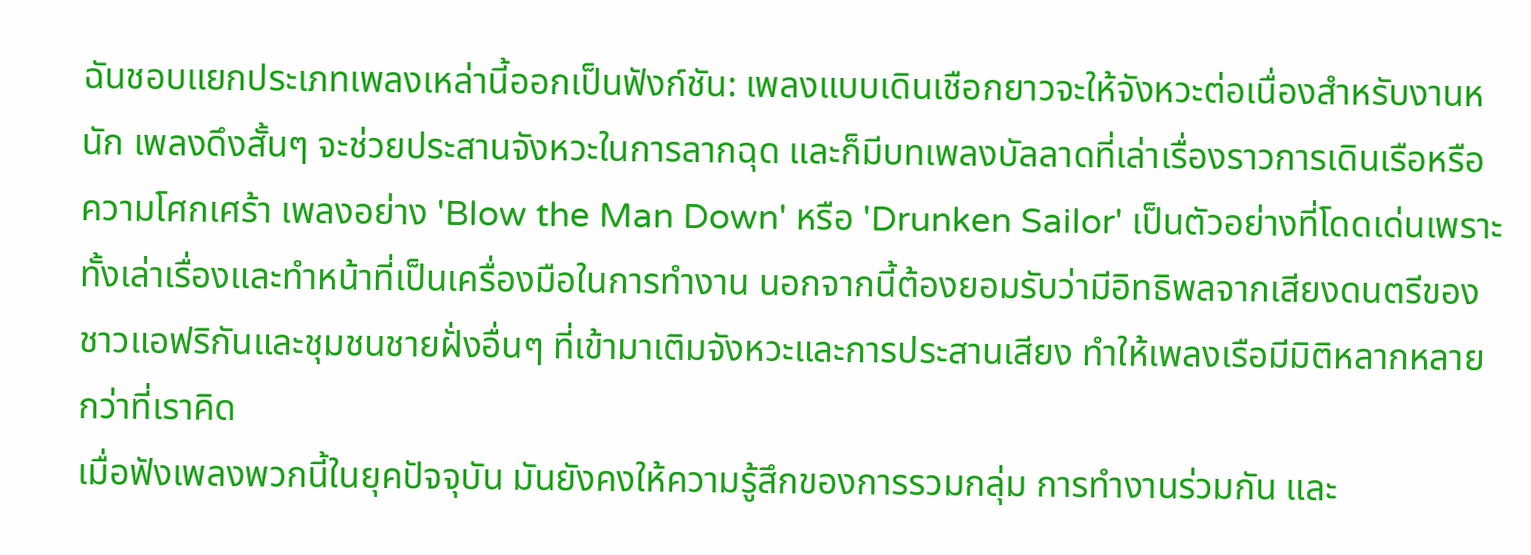ฉันชอบแยกประเภทเพลงเหล่านี้ออกเป็นฟังก์ชัน: เพลงแบบเดินเชือกยาวจะให้จังหวะต่อเนื่องสำหรับงานหนัก เพลงดึงสั้นๆ จะช่วยประสานจังหวะในการลากฉุด และก็มีบทเพลงบัลลาดที่เล่าเรื่องราวการเดินเรือหรือความโศกเศร้า เพลงอย่าง 'Blow the Man Down' หรือ 'Drunken Sailor' เป็นตัวอย่างที่โดดเด่นเพราะทั้งเล่าเรื่องและทำหน้าที่เป็นเครื่องมือในการทำงาน นอกจากนี้ต้องยอมรับว่ามีอิทธิพลจากเสียงดนตรีของชาวแอฟริกันและชุมชนชายฝั่งอื่นๆ ที่เข้ามาเติมจังหวะและการประสานเสียง ทำให้เพลงเรือมีมิติหลากหลายกว่าที่เราคิด
เมื่อฟังเพลงพวกนี้ในยุคปัจจุบัน มันยังคงให้ความรู้สึกของการรวมกลุ่ม การทำงานร่วมกัน และ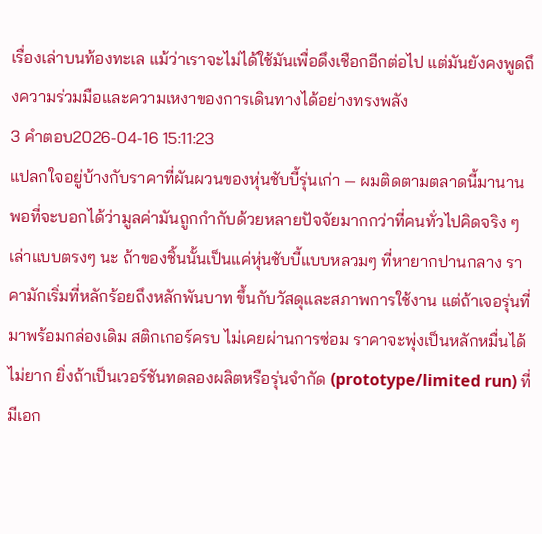เรื่องเล่าบนท้องทะเล แม้ว่าเราจะไม่ได้ใช้มันเพื่อดึงเชือกอีกต่อไป แต่มันยังคงพูดถึงความร่วมมือและความเหงาของการเดินทางได้อย่างทรงพลัง
3 คำตอบ2026-04-16 15:11:23
แปลกใจอยู่บ้างกับราคาที่ผันผวนของหุ่นชับบี้รุ่นเก่า — ผมติดตามตลาดนี้มานานพอที่จะบอกได้ว่ามูลค่ามันถูกกำกับด้วยหลายปัจจัยมากกว่าที่คนทั่วไปคิดจริง ๆ
เล่าแบบตรงๆ นะ ถ้าของชิ้นนั้นเป็นแค่หุ่นชับบี้แบบหลวมๆ ที่หายากปานกลาง ราคามักเริ่มที่หลักร้อยถึงหลักพันบาท ขึ้นกับวัสดุและสภาพการใช้งาน แต่ถ้าเจอรุ่นที่มาพร้อมกล่องเดิม สติกเกอร์ครบ ไม่เคยผ่านการซ่อม ราคาจะพุ่งเป็นหลักหมื่นได้ไม่ยาก ยิ่งถ้าเป็นเวอร์ชันทดลองผลิตหรือรุ่นจำกัด (prototype/limited run) ที่มีเอก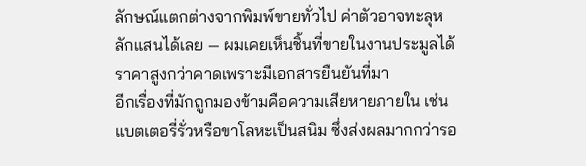ลักษณ์แตกต่างจากพิมพ์ขายทั่วไป ค่าตัวอาจทะลุหลักแสนได้เลย — ผมเคยเห็นชิ้นที่ขายในงานประมูลได้ราคาสูงกว่าคาดเพราะมีเอกสารยืนยันที่มา
อีกเรื่องที่มักถูกมองข้ามคือความเสียหายภายใน เช่น แบตเตอรี่รั่วหรือขาโลหะเป็นสนิม ซึ่งส่งผลมากกว่ารอ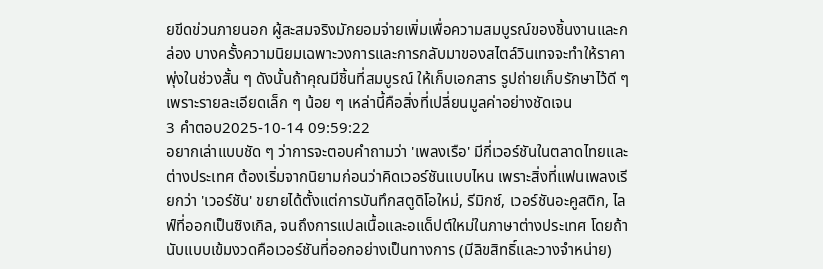ยขีดข่วนภายนอก ผู้สะสมจริงมักยอมจ่ายเพิ่มเพื่อความสมบูรณ์ของชิ้นงานและกล่อง บางครั้งความนิยมเฉพาะวงการและการกลับมาของสไตล์วินเทจจะทำให้ราคาพุ่งในช่วงสั้น ๆ ดังนั้นถ้าคุณมีชิ้นที่สมบูรณ์ ให้เก็บเอกสาร รูปถ่ายเก็บรักษาไว้ดี ๆ เพราะรายละเอียดเล็ก ๆ น้อย ๆ เหล่านี้คือสิ่งที่เปลี่ยนมูลค่าอย่างชัดเจน
3 คำตอบ2025-10-14 09:59:22
อยากเล่าแบบชัด ๆ ว่าการจะตอบคำถามว่า 'เพลงเรือ' มีกี่เวอร์ชันในตลาดไทยและต่างประเทศ ต้องเริ่มจากนิยามก่อนว่าคิดเวอร์ชันแบบไหน เพราะสิ่งที่แฟนเพลงเรียกว่า 'เวอร์ชัน' ขยายได้ตั้งแต่การบันทึกสตูดิโอใหม่, รีมิกซ์, เวอร์ชันอะคูสติก, ไลฟ์ที่ออกเป็นซิงเกิล, จนถึงการแปลเนื้อและอแด็ปต์ใหม่ในภาษาต่างประเทศ โดยถ้านับแบบเข้มงวดคือเวอร์ชันที่ออกอย่างเป็นทางการ (มีลิขสิทธิ์และวางจำหน่าย)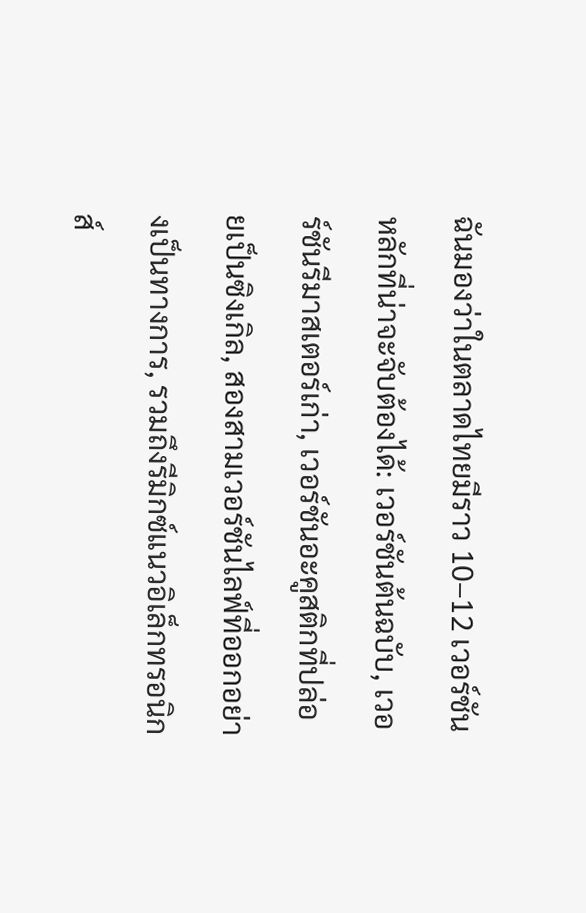ฉันมองว่าในตลาดไทยมีราว 10–12 เวอร์ชันหลักที่น่าจะจับต้องได้: เวอร์ชันต้นฉบับ, เวอร์ชันรีมาสเตอร์เก่า, เวอร์ชันอะคูสติกที่ปล่อยเป็นซิงเกิล, สองสามเวอร์ชันไลฟ์ที่ออกอย่างเป็นทางการ, รวมถึงรีมิกซ์แนวอิเล็กทรอนิกส์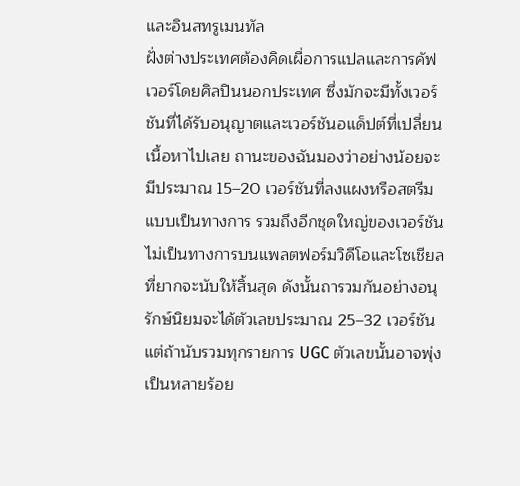และอินสทรูเมนทัล
ฝั่งต่างประเทศต้องคิดเผื่อการแปลและการคัฟเวอร์โดยศิลปินนอกประเทศ ซึ่งมักจะมีทั้งเวอร์ชันที่ได้รับอนุญาตและเวอร์ชันอแด็ปต์ที่เปลี่ยนเนื้อหาไปเลย ถานะของฉันมองว่าอย่างน้อยจะมีประมาณ 15–20 เวอร์ชันที่ลงแผงหรือสตรีมแบบเป็นทางการ รวมถึงอีกชุดใหญ่ของเวอร์ชันไม่เป็นทางการบนแพลตฟอร์มวิดีโอและโซเชียลที่ยากจะนับให้สิ้นสุด ดังนั้นถารวมกันอย่างอนุรักษ์นิยมจะได้ตัวเลขประมาณ 25–32 เวอร์ชัน แต่ถ้านับรวมทุกรายการ UGC ตัวเลขนั้นอาจพุ่งเป็นหลายร้อย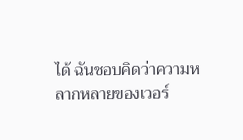ได้ ฉันชอบคิดว่าความหลากหลายของเวอร์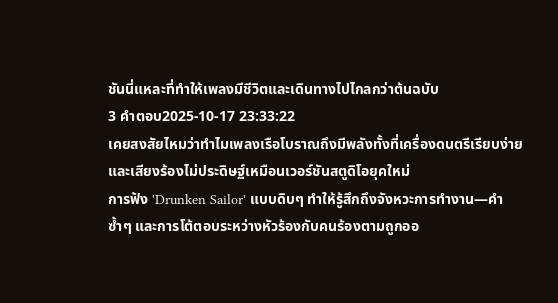ชันนี่แหละที่ทำให้เพลงมีชีวิตและเดินทางไปไกลกว่าต้นฉบับ
3 คำตอบ2025-10-17 23:33:22
เคยสงสัยไหมว่าทำไมเพลงเรือโบราณถึงมีพลังทั้งที่เครื่องดนตรีเรียบง่ายและเสียงร้องไม่ประดิษฐ์เหมือนเวอร์ชันสตูดิโอยุคใหม่
การฟัง 'Drunken Sailor' แบบดิบๆ ทำให้รู้สึกถึงจังหวะการทำงาน—คำซ้ำๆ และการโต้ตอบระหว่างหัวร้องกับคนร้องตามถูกออ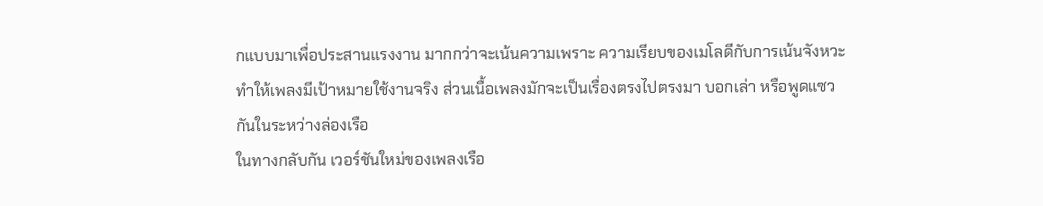กแบบมาเพื่อประสานแรงงาน มากกว่าจะเน้นความเพราะ ความเรียบของเมโลดีกับการเน้นจังหวะทำให้เพลงมีเป้าหมายใช้งานจริง ส่วนเนื้อเพลงมักจะเป็นเรื่องตรงไปตรงมา บอกเล่า หรือพูดแซวกันในระหว่างล่องเรือ
ในทางกลับกัน เวอร์ชันใหม่ของเพลงเรือ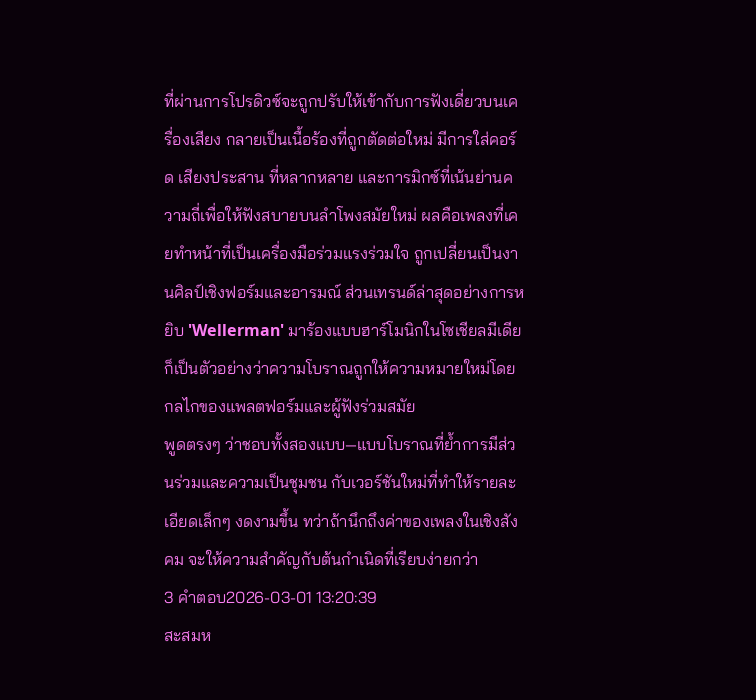ที่ผ่านการโปรดิวซ์จะถูกปรับให้เข้ากับการฟังเดี่ยวบนเครื่องเสียง กลายเป็นเนื้อร้องที่ถูกตัดต่อใหม่ มีการใส่คอร์ด เสียงประสาน ที่หลากหลาย และการมิกซ์ที่เน้นย่านความถี่เพื่อให้ฟังสบายบนลำโพงสมัยใหม่ ผลคือเพลงที่เคยทำหน้าที่เป็นเครื่องมือร่วมแรงร่วมใจ ถูกเปลี่ยนเป็นงานศิลป์เชิงฟอร์มและอารมณ์ ส่วนเทรนด์ล่าสุดอย่างการหยิบ 'Wellerman' มาร้องแบบฮาร์โมนิกในโซเชียลมีเดียก็เป็นตัวอย่างว่าความโบราณถูกให้ความหมายใหม่โดยกลไกของแพลตฟอร์มและผู้ฟังร่วมสมัย
พูดตรงๆ ว่าชอบทั้งสองแบบ—แบบโบราณที่ย้ำการมีส่วนร่วมและความเป็นชุมชน กับเวอร์ชันใหม่ที่ทำให้รายละเอียดเล็กๆ งดงามขึ้น ทว่าถ้านึกถึงค่าของเพลงในเชิงสังคม จะให้ความสำคัญกับต้นกำเนิดที่เรียบง่ายกว่า
3 คำตอบ2026-03-01 13:20:39
สะสมห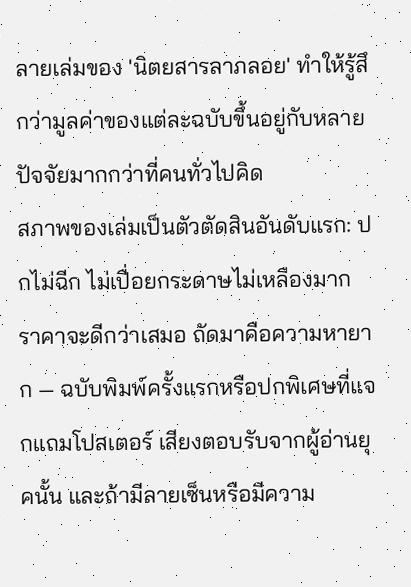ลายเล่มของ 'นิตยสารลาภลอย' ทำให้รู้สึกว่ามูลค่าของแต่ละฉบับขึ้นอยู่กับหลายปัจจัยมากกว่าที่คนทั่วไปคิด
สภาพของเล่มเป็นตัวตัดสินอันดับแรก: ปกไม่ฉีก ไม่เปื่อยกระดาษไม่เหลืองมาก ราคาจะดีกว่าเสมอ ถัดมาคือความหายาก — ฉบับพิมพ์ครั้งแรกหรือปกพิเศษที่แจกแถมโปสเตอร์ เสียงตอบรับจากผู้อ่านยุคนั้น และถ้ามีลายเซ็นหรือมีความ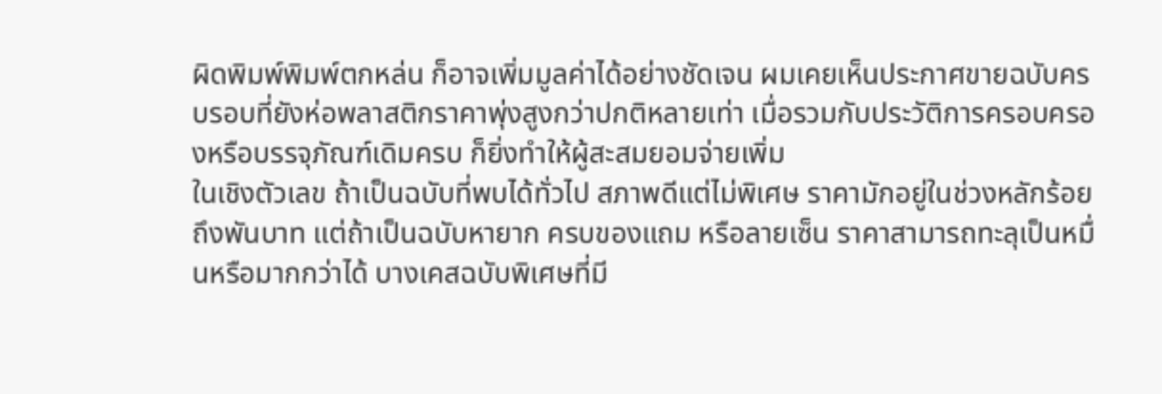ผิดพิมพ์พิมพ์ตกหล่น ก็อาจเพิ่มมูลค่าได้อย่างชัดเจน ผมเคยเห็นประกาศขายฉบับครบรอบที่ยังห่อพลาสติกราคาพุ่งสูงกว่าปกติหลายเท่า เมื่อรวมกับประวัติการครอบครองหรือบรรจุภัณฑ์เดิมครบ ก็ยิ่งทำให้ผู้สะสมยอมจ่ายเพิ่ม
ในเชิงตัวเลข ถ้าเป็นฉบับที่พบได้ทั่วไป สภาพดีแต่ไม่พิเศษ ราคามักอยู่ในช่วงหลักร้อยถึงพันบาท แต่ถ้าเป็นฉบับหายาก ครบของแถม หรือลายเซ็น ราคาสามารถทะลุเป็นหมื่นหรือมากกว่าได้ บางเคสฉบับพิเศษที่มี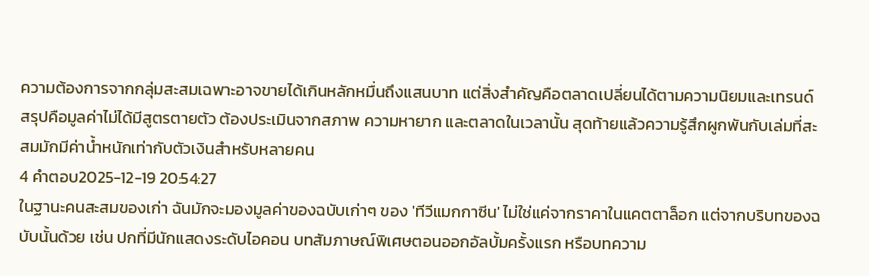ความต้องการจากกลุ่มสะสมเฉพาะอาจขายได้เกินหลักหมื่นถึงแสนบาท แต่สิ่งสำคัญคือตลาดเปลี่ยนได้ตามความนิยมและเทรนด์ สรุปคือมูลค่าไม่ได้มีสูตรตายตัว ต้องประเมินจากสภาพ ความหายาก และตลาดในเวลานั้น สุดท้ายแล้วความรู้สึกผูกพันกับเล่มที่สะสมมักมีค่าน้ำหนักเท่ากับตัวเงินสำหรับหลายคน
4 คำตอบ2025-12-19 20:54:27
ในฐานะคนสะสมของเก่า ฉันมักจะมองมูลค่าของฉบับเก่าๆ ของ 'ทีวีแมกกาซีน' ไม่ใช่แค่จากราคาในแคตตาล็อก แต่จากบริบทของฉบับนั้นด้วย เช่น ปกที่มีนักแสดงระดับไอคอน บทสัมภาษณ์พิเศษตอนออกอัลบั้มครั้งแรก หรือบทความ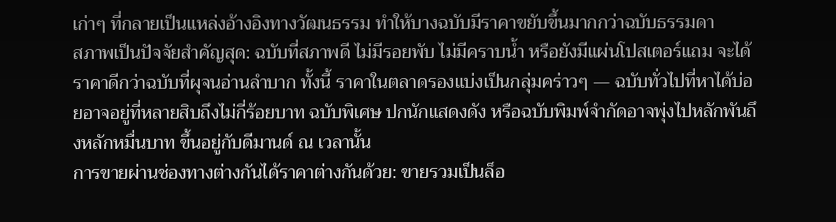เก่าๆ ที่กลายเป็นแหล่งอ้างอิงทางวัฒนธรรม ทำให้บางฉบับมีราคาขยับขึ้นมากกว่าฉบับธรรมดา
สภาพเป็นปัจจัยสำคัญสุด: ฉบับที่สภาพดี ไม่มีรอยพับ ไม่มีคราบน้ำ หรือยังมีแผ่นโปสเตอร์แถม จะได้ราคาดีกว่าฉบับที่ผุจนอ่านลำบาก ทั้งนี้ ราคาในตลาดรองแบ่งเป็นกลุ่มคร่าวๆ — ฉบับทั่วไปที่หาได้บ่อยอาจอยู่ที่หลายสิบถึงไม่กี่ร้อยบาท ฉบับพิเศษ ปกนักแสดงดัง หรือฉบับพิมพ์จำกัดอาจพุ่งไปหลักพันถึงหลักหมื่นบาท ขึ้นอยู่กับดีมานด์ ณ เวลานั้น
การขายผ่านช่องทางต่างกันได้ราคาต่างกันด้วย: ขายรวมเป็นล็อ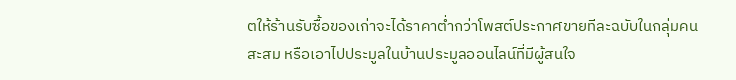ตให้ร้านรับซื้อของเก่าจะได้ราคาต่ำกว่าโพสต์ประกาศขายทีละฉบับในกลุ่มคนสะสม หรือเอาไปประมูลในบ้านประมูลออนไลน์ที่มีผู้สนใจ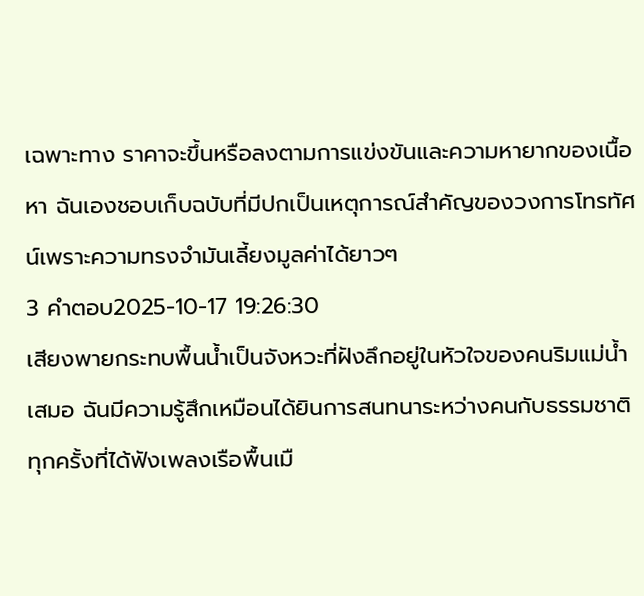เฉพาะทาง ราคาจะขึ้นหรือลงตามการแข่งขันและความหายากของเนื้อหา ฉันเองชอบเก็บฉบับที่มีปกเป็นเหตุการณ์สำคัญของวงการโทรทัศน์เพราะความทรงจำมันเลี้ยงมูลค่าได้ยาวๆ
3 คำตอบ2025-10-17 19:26:30
เสียงพายกระทบพื้นน้ำเป็นจังหวะที่ฝังลึกอยู่ในหัวใจของคนริมแม่น้ำเสมอ ฉันมีความรู้สึกเหมือนได้ยินการสนทนาระหว่างคนกับธรรมชาติทุกครั้งที่ได้ฟังเพลงเรือพื้นเมื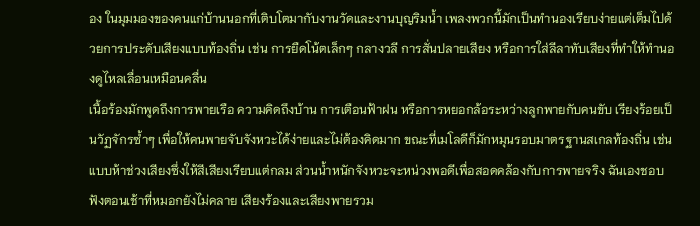อง ในมุมมองของคนแก่บ้านนอกที่เติบโตมากับงานวัดและงานบุญริมน้ำ เพลงพวกนี้มักเป็นทำนองเรียบง่ายแต่เต็มไปด้วยการประดับเสียงแบบท้องถิ่น เช่น การยืดโน้ตเล็กๆ กลางวลี การสั่นปลายเสียง หรือการใส่ลีลาทับเสียงที่ทำให้ทำนองดูไหลเลื่อนเหมือนคลื่น
เนื้อร้องมักพูดถึงการพายเรือ ความคิดถึงบ้าน การเตือนฟ้าฝน หรือการหยอกล้อระหว่างลูกพายกับคนขับ เรียงร้อยเป็นวัฏจักรซ้ำๆ เพื่อให้คนพายจับจังหวะได้ง่ายและไม่ต้องคิดมาก ขณะที่เมโลดีก็มักหมุนรอบมาตรฐานสเกลท้องถิ่น เช่น แบบห้าช่วงเสียงซึ่งให้สีเสียงเรียบแต่กลม ส่วนน้ำหนักจังหวะจะหน่วงพอดีเพื่อสอดคล้องกับการพายจริง ฉันเองชอบฟังตอนเช้าที่หมอกยังไม่คลาย เสียงร้องและเสียงพายรวม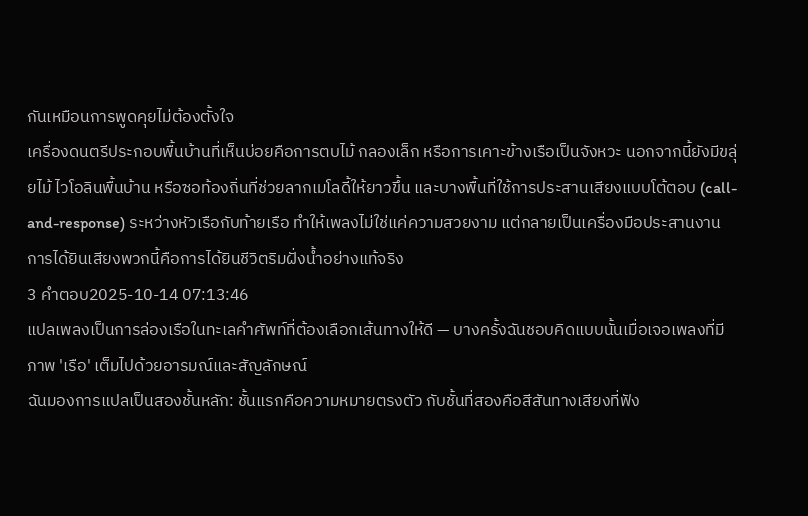กันเหมือนการพูดคุยไม่ต้องตั้งใจ
เครื่องดนตรีประกอบพื้นบ้านที่เห็นบ่อยคือการตบไม้ กลองเล็ก หรือการเคาะข้างเรือเป็นจังหวะ นอกจากนี้ยังมีขลุ่ยไม้ ไวโอลินพื้นบ้าน หรือซอท้องถิ่นที่ช่วยลากเมโลดี้ให้ยาวขึ้น และบางพื้นที่ใช้การประสานเสียงแบบโต้ตอบ (call-and-response) ระหว่างหัวเรือกับท้ายเรือ ทำให้เพลงไม่ใช่แค่ความสวยงาม แต่กลายเป็นเครื่องมือประสานงาน การได้ยินเสียงพวกนี้คือการได้ยินชีวิตริมฝั่งน้ำอย่างแท้จริง
3 คำตอบ2025-10-14 07:13:46
แปลเพลงเป็นการล่องเรือในทะเลคำศัพท์ที่ต้องเลือกเส้นทางให้ดี — บางครั้งฉันชอบคิดแบบนั้นเมื่อเจอเพลงที่มีภาพ 'เรือ' เต็มไปด้วยอารมณ์และสัญลักษณ์
ฉันมองการแปลเป็นสองชั้นหลัก: ชั้นแรกคือความหมายตรงตัว กับชั้นที่สองคือสีสันทางเสียงที่ฟัง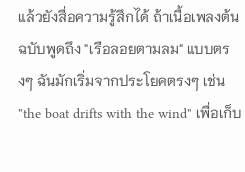แล้วยังสื่อความรู้สึกได้ ถ้าเนื้อเพลงต้นฉบับพูดถึง "เรือลอยตามลม" แบบตรงๆ ฉันมักเริ่มจากประโยคตรงๆ เช่น "the boat drifts with the wind" เพื่อเก็บ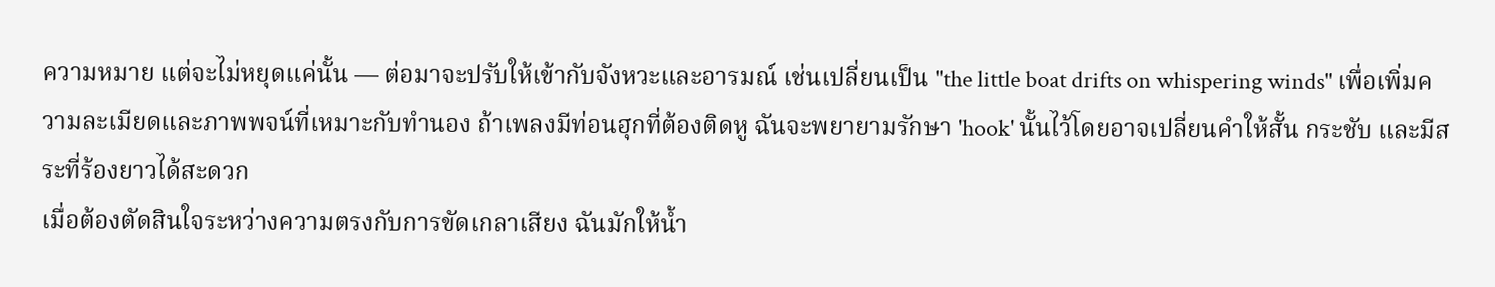ความหมาย แต่จะไม่หยุดแค่นั้น — ต่อมาจะปรับให้เข้ากับจังหวะและอารมณ์ เช่นเปลี่ยนเป็น "the little boat drifts on whispering winds" เพื่อเพิ่มความละเมียดและภาพพจน์ที่เหมาะกับทำนอง ถ้าเพลงมีท่อนฮุกที่ต้องติดหู ฉันจะพยายามรักษา 'hook' นั้นไว้โดยอาจเปลี่ยนคำให้สั้น กระชับ และมีสระที่ร้องยาวได้สะดวก
เมื่อต้องตัดสินใจระหว่างความตรงกับการขัดเกลาเสียง ฉันมักให้น้ำ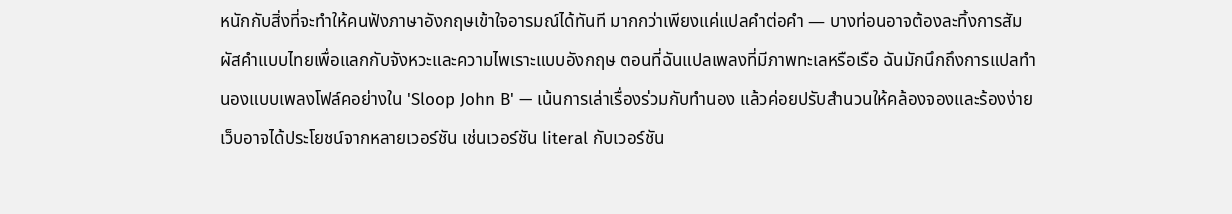หนักกับสิ่งที่จะทำให้คนฟังภาษาอังกฤษเข้าใจอารมณ์ได้ทันที มากกว่าเพียงแค่แปลคำต่อคำ — บางท่อนอาจต้องละทิ้งการสัมผัสคำแบบไทยเพื่อแลกกับจังหวะและความไพเราะแบบอังกฤษ ตอนที่ฉันแปลเพลงที่มีภาพทะเลหรือเรือ ฉันมักนึกถึงการแปลทำนองแบบเพลงโฟล์คอย่างใน 'Sloop John B' — เน้นการเล่าเรื่องร่วมกับทำนอง แล้วค่อยปรับสำนวนให้คล้องจองและร้องง่าย เว็บอาจได้ประโยชน์จากหลายเวอร์ชัน เช่นเวอร์ชัน literal กับเวอร์ชัน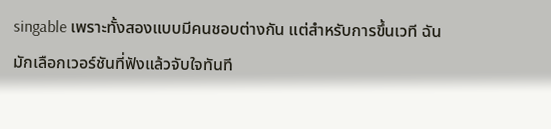singable เพราะทั้งสองแบบมีคนชอบต่างกัน แต่สำหรับการขึ้นเวที ฉันมักเลือกเวอร์ชันที่ฟังแล้วจับใจทันที